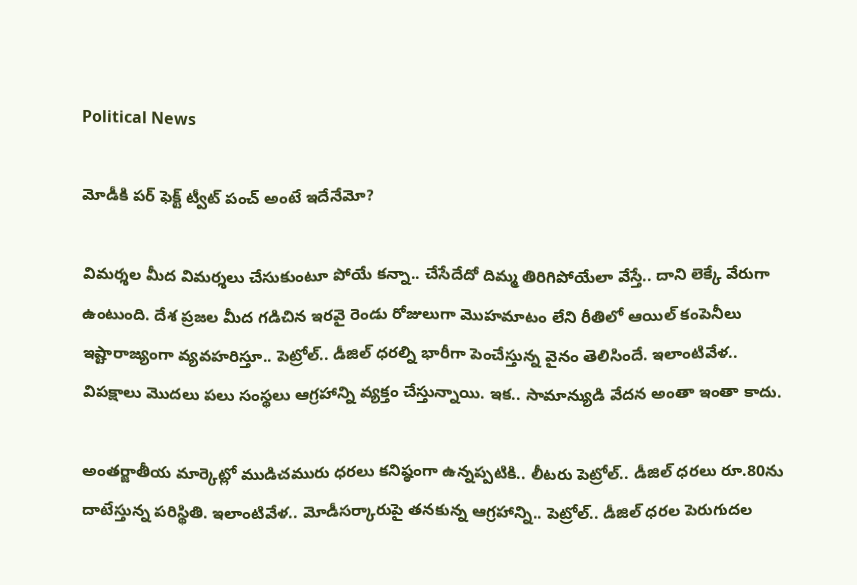Political News

మోడీకి పర్ ఫెక్ట్ ట్వీట్ పంచ్ అంటే ఇదేనేమో?

విమర్శల మీద విమర్శలు చేసుకుంటూ పోయే కన్నా.. చేసేదేదో దిమ్మ తిరిగిపోయేలా వేస్తే.. దాని లెక్కే వేరుగా ఉంటుంది. దేశ ప్రజల మీద గడిచిన ఇరవై రెండు రోజులుగా మొహమాటం లేని రీతిలో ఆయిల్ కంపెనీలు ఇష్టారాజ్యంగా వ్యవహరిస్తూ.. పెట్రోల్.. డీజిల్ ధరల్ని భారీగా పెంచేస్తున్న వైనం తెలిసిందే. ఇలాంటివేళ.. విపక్షాలు మొదలు పలు సంస్థలు ఆగ్రహాన్ని వ్యక్తం చేస్తున్నాయి. ఇక.. సామాన్యుడి వేదన అంతా ఇంతా కాదు.

అంతర్జాతీయ మార్కెట్లో ముడిచమురు ధరలు కనిష్ఠంగా ఉన్నప్పటికి.. లీటరు పెట్రోల్.. డీజిల్ ధరలు రూ.80ను దాటేస్తున్న పరిస్థితి. ఇలాంటివేళ.. మోడీసర్కారుపై తనకున్న ఆగ్రహాన్ని.. పెట్రోల్.. డీజిల్ ధరల పెరుగుదల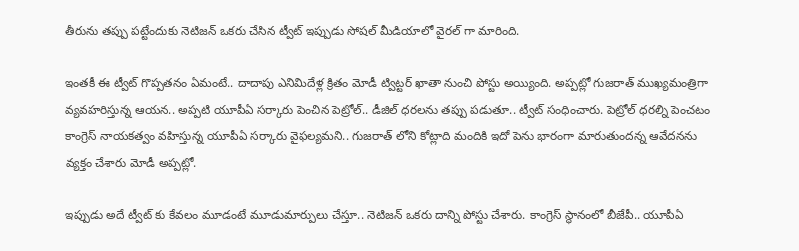తీరును తప్పు పట్టేందుకు నెటిజన్ ఒకరు చేసిన ట్వీట్ ఇప్పుడు సోషల్ మీడియాలో వైరల్ గా మారింది.

ఇంతకీ ఈ ట్వీట్ గొప్పతనం ఏమంటే.. దాదాపు ఎనిమిదేళ్ల క్రితం మోడీ ట్విట్టర్ ఖాతా నుంచి పోస్టు అయ్యింది. అప్పట్లో గుజరాత్ ముఖ్యమంత్రిగా వ్యవహరిస్తున్న ఆయన.. అప్పటి యూపీఏ సర్కారు పెంచిన పెట్రోల్.. డీజిల్ ధరలను తప్పు పడుతూ.. ట్వీట్ సంధించారు. పెట్రోల్ ధరల్ని పెంచటం కాంగ్రెస్ నాయకత్వం వహిస్తున్న యూపీఏ సర్కారు వైఫల్యమని.. గుజరాత్ లోని కోట్లాది మందికి ఇదో పెను భారంగా మారుతుందన్న ఆవేదనను వ్యక్తం చేశారు మోడీ అప్పట్లో.

ఇప్పుడు అదే ట్వీట్ కు కేవలం మూడంటే మూడుమార్పులు చేస్తూ.. నెటిజన్ ఒకరు దాన్ని పోస్టు చేశారు. కాంగ్రెస్ స్థానంలో బీజేపీ.. యూపీఏ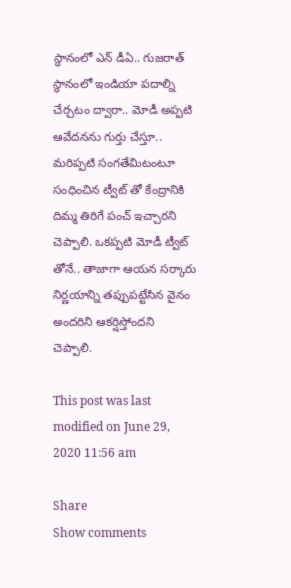స్థానంలో ఎన్ డీఏ.. గుజరాత్ స్థానంలో ఇండియా పదాల్ని చేర్చటం ద్వారా.. మోడీ అప్పటి ఆవేదనను గుర్తు చేస్తూ.. మరిప్పటి సంగతేమిటంటూ సంధించిన ట్వీట్ తో కేంద్రానికి దిమ్మ తిరిగే పంచ్ ఇచ్చారని చెప్పాలి. ఒకప్పటి మోడీ ట్వీట్ తోనే.. తాజాగా ఆయన సర్కారు నిర్ణయాన్ని తప్పుపట్టేసిన వైనం అందరిని ఆకర్షిస్తోందని చెప్పాలి.

This post was last modified on June 29, 2020 11:56 am

Share
Show comments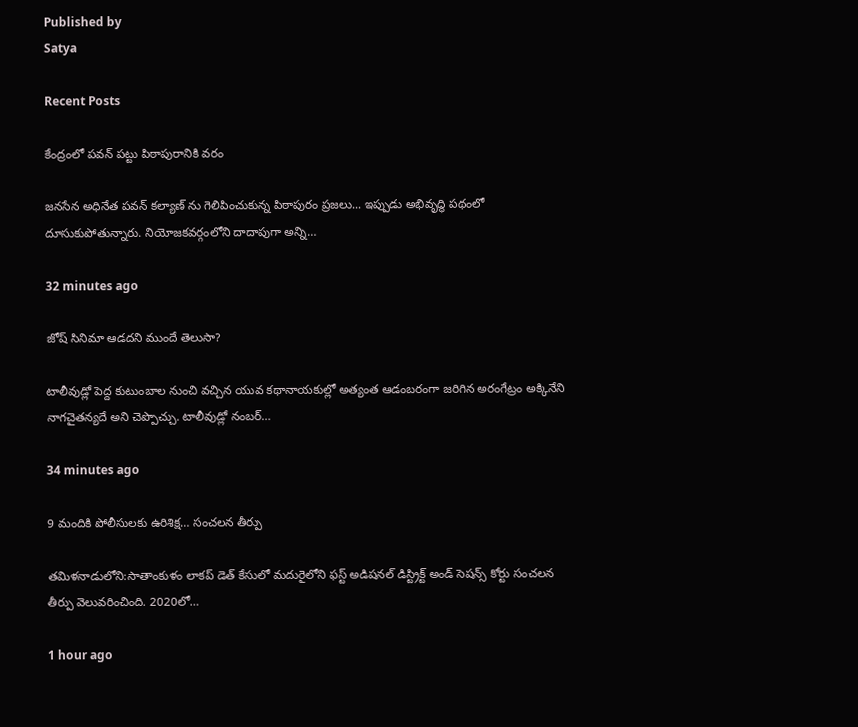Published by
Satya

Recent Posts

కేంద్రంలో పవన్ పట్టు పిఠాపురానికి వరం

జనసేన అధినేత పవన్ కల్యాణ్ ను గెలిపించుకున్న పిఠాపురం ప్రజలు... ఇప్పుడు అభివృద్ధి పథంలో దూసుకుపోతున్నారు. నియోజకవర్గంలోని దాదాపుగా అన్ని…

32 minutes ago

జోష్ సినిమా ఆడదని ముందే తెలుసా?

టాలీవుడ్లో పెద్ద కుటుంబాల నుంచి వచ్చిన యువ కథానాయకుల్లో అత్యంత ఆడంబరంగా జరిగిన అరంగేట్రం అక్కినేని నాగచైతన్యదే అని చెప్పొచ్చు. టాలీవుడ్లో నంబర్…

34 minutes ago

9 మందికి పోలీసులకు ఉరిశిక్ష… సంచలన తీర్పు

తమిళనాడులోని:సాతాంకుళం లాకప్ డెత్ కేసులో మదురైలోని ఫస్ట్ అడిషనల్ డిస్ట్రిక్ట్ అండ్ సెషన్స్ కోర్టు సంచలన తీర్పు వెలువరించింది. 2020లో…

1 hour ago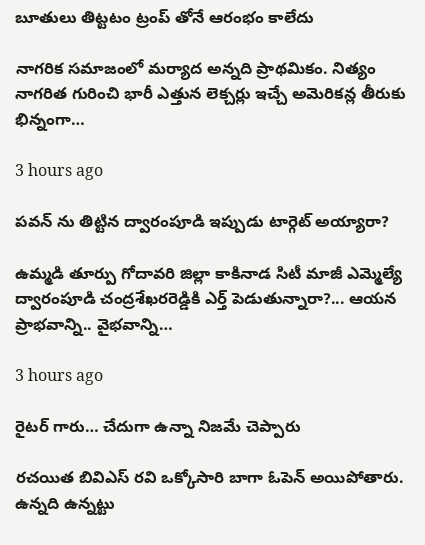బూతులు తిట్టటం ట్రంప్ తోనే ఆరంభం కాలేదు

నాగరిక సమాజంలో మర్యాద అన్నది ప్రాథమికం. నిత్యం నాగరిత గురించి భారీ ఎత్తున లెక్చర్లు ఇచ్చే అమెరికన్ల తీరుకు భిన్నంగా…

3 hours ago

పవన్ ను తిట్టిన ద్వారంపూడి ఇప్పుడు టార్గెట్ అయ్యారా?

ఉమ్మ‌డి తూర్పు గోదావ‌రి జిల్లా కాకినాడ సిటీ మాజీ ఎమ్మెల్యే ద్వారంపూడి చంద్ర‌శేఖ‌ర‌రెడ్డికి ఎర్త్ పెడుతున్నారా?... ఆయ‌న ప్రాభ‌వాన్ని.. వైభ‌వాన్ని…

3 hours ago

రైటర్ గారు… చేదుగా ఉన్నా నిజమే చెప్పారు

రచయిత బివిఎస్ రవి ఒక్కోసారి బాగా ఓపెన్ అయిపోతారు. ఉన్నది ఉన్నట్టు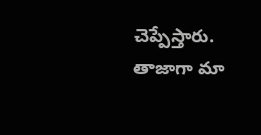చెప్పేస్తారు. తాజాగా మా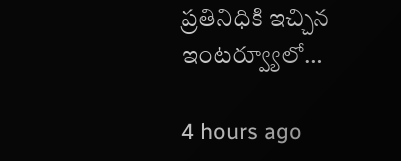ప్రతినిధికి ఇచ్చిన ఇంటర్వ్యూలో…

4 hours ago